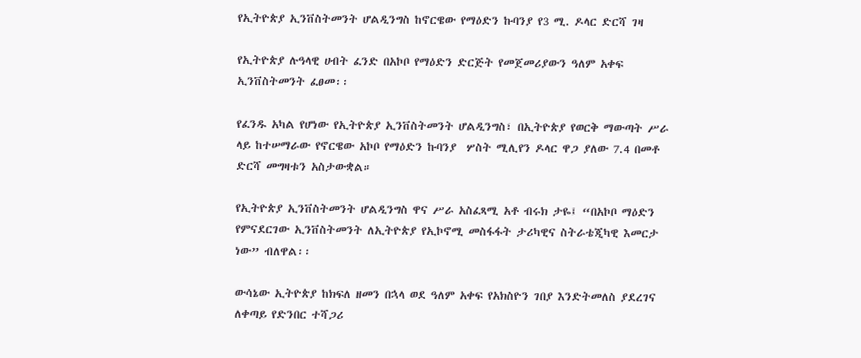የኢትዮጵያ ኢንቨስትመንት ሆልዲንግስ ከኖርዌው የማዕድን ኩባንያ የ3 ሚ. ዶላር ድርሻ ገዛ

የኢትዮጵያ ሉዓላዊ ሀብት ፈንድ በአኮቦ የማዕድን ድርጅት የመጀመሪያውን ዓለም አቀፍ ኢንቨስትመንት ፈፀመ፡፡

የፈንዱ አካል የሆነው የኢትዮጵያ ኢንቨስትመንት ሆልዲንግስ፣ በኢትዮጵያ የወርቅ ማውጣት ሥራ ላይ ከተሠማራው የኖርዌው አኮቦ የማዕድን ኩባንያ  ሦስት ሚሊየን ዶላር ዋጋ ያለው 7.4 በመቶ ድርሻ መግዛቱን አስታውቋል።

የኢትዮጵያ ኢንቨስትመንት ሆልዲንግስ ዋና ሥራ አስፈጻሚ አቶ ብሩክ ታዬ፤ “በአኮቦ ማዕድን የምናደርገው ኢንቨስትመንት ለኢትዮጵያ የኢኮኖሚ መስፋፋት ታሪካዊና ስትራቴጂካዊ እመርታ ነው” ብለዋል፡፡

ውሳኔው ኢትዮጵያ ከክፍለ ዘመን በኋላ ወደ ዓለም አቀፍ የአክስዮን ገበያ እንድትመለስ ያደረገና ለቀጣይ የድንበር ተሻጋሪ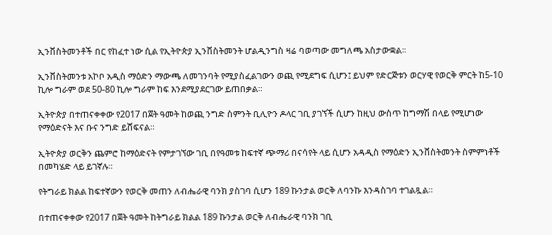ኢንቨስትመንቶች በር የከፈተ ነው ሲል የኢትዮጵያ ኢንቨስትመንት ሆልዲንግስ ዛሬ ባወጣው መግለጫ አስታውቋል፡፡

ኢንቨስትመንቱ አኮቦ አዲስ ማዕድን ማውጫ ለመገንባት የሚያስፈልገውን ወጪ የሚደግፍ ሲሆን፤ ይህም የድርጅቱን ወርሃዊ የወርቅ ምርት ከ5-10 ኪሎ ግራም ወደ 50-80 ኪሎ ግራም ከፍ እንደሚያደርገው ይጠበቃል።

ኢትዮጵያ በተጠናቀቀው የ2017 በጀት ዓመት ከወጪ ንግድ ስምንት ቢሊዮን ዶላር ገቢ ያገኘች ሲሆን ከዚህ ውስጥ ከግማሽ በላይ የሚሆነው የማዕድናት እና ቡና ንግድ ይሸፍናል።

ኢትዮጵያ ወርቅን ጨምሮ ከማዕድናት የምታገኘው ገቢ በየዓመቱ ከፍተኛ ጭማሪ በናሳየት ላይ ሲሆን አዳዲስ የማዕድን ኢንቨስትመንት ስምምነቶች በመካሄድ ላይ ይገኛሉ።

የትግራይ ክልል ከፍተኛውን የወርቅ መጠን ለብሔራዊ ባንክ ያስገባ ሲሆን 189 ኩንታል ወርቅ ለባንኩ እንዳስገባ ተገልጿል።

በተጠናቀቀው የ2017 በጀት ዓመት ከትግራይ ክልል 189 ኩንታል ወርቅ ለብሔራዊ ባንክ ገቢ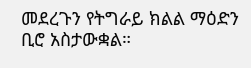መደረጉን የትግራይ ክልል ማዕድን ቢሮ አስታውቋል።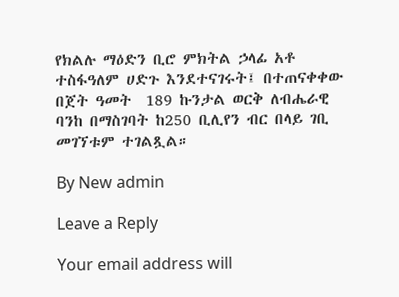የክልሉ ማዕድን ቢሮ ምክትል ኃላፊ አቶ ተስፋዓለም ሀድጉ እንደተናገሩት፤ በተጠናቀቀው በጀት ዓመት  189 ኩንታል ወርቅ ለብሔራዊ ባንከ በማስገባት ከ250 ቢሊየን ብር በላይ ገቢ መገኘቱም ተገልጿል።

By New admin

Leave a Reply

Your email address will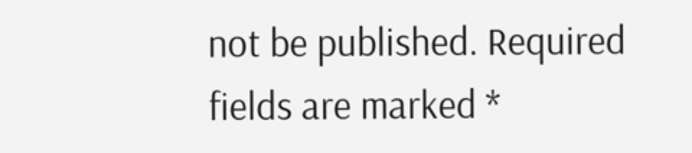not be published. Required fields are marked *